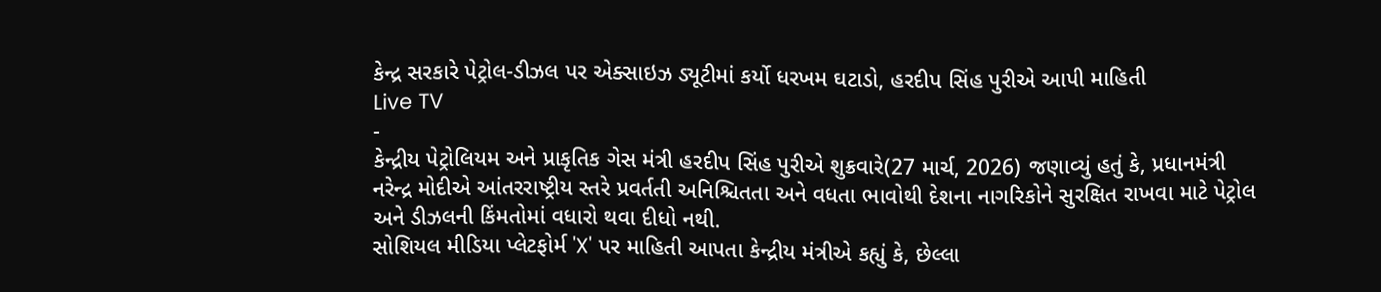કેન્દ્ર સરકારે પેટ્રોલ-ડીઝલ પર એક્સાઇઝ ડ્યૂટીમાં કર્યો ધરખમ ઘટાડો, હરદીપ સિંહ પુરીએ આપી માહિતી
Live TV
-
કેન્દ્રીય પેટ્રોલિયમ અને પ્રાકૃતિક ગેસ મંત્રી હરદીપ સિંહ પુરીએ શુક્રવારે(27 માર્ચ, 2026) જણાવ્યું હતું કે, પ્રધાનમંત્રી નરેન્દ્ર મોદીએ આંતરરાષ્ટ્રીય સ્તરે પ્રવર્તતી અનિશ્ચિતતા અને વધતા ભાવોથી દેશના નાગરિકોને સુરક્ષિત રાખવા માટે પેટ્રોલ અને ડીઝલની કિંમતોમાં વધારો થવા દીધો નથી.
સોશિયલ મીડિયા પ્લેટફોર્મ 'X' પર માહિતી આપતા કેન્દ્રીય મંત્રીએ કહ્યું કે, છેલ્લા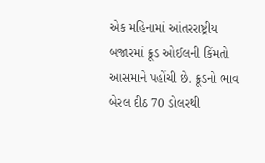એક મહિનામાં આંતરરાષ્ટ્રીય બજારમાં ક્રૂડ ઓઈલની કિંમતો આસમાને પહોંચી છે. ક્રૂડનો ભાવ બેરલ દીઠ 70 ડોલરથી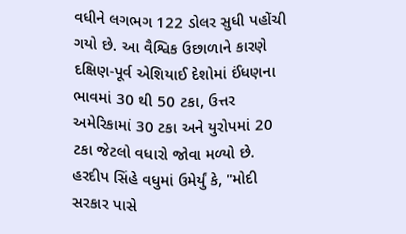વધીને લગભગ 122 ડોલર સુધી પહોંચી ગયો છે. આ વૈશ્વિક ઉછાળાને કારણે દક્ષિણ-પૂર્વ એશિયાઈ દેશોમાં ઈંધણના ભાવમાં 30 થી 50 ટકા, ઉત્તર અમેરિકામાં 30 ટકા અને યુરોપમાં 20 ટકા જેટલો વધારો જોવા મળ્યો છે.
હરદીપ સિંહે વધુમાં ઉમેર્યું કે, "મોદી સરકાર પાસે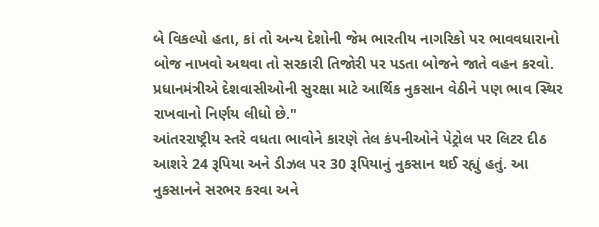બે વિકલ્પો હતા, કાં તો અન્ય દેશોની જેમ ભારતીય નાગરિકો પર ભાવવધારાનો બોજ નાખવો અથવા તો સરકારી તિજોરી પર પડતા બોજને જાતે વહન કરવો. પ્રધાનમંત્રીએ દેશવાસીઓની સુરક્ષા માટે આર્થિક નુકસાન વેઠીને પણ ભાવ સ્થિર રાખવાનો નિર્ણય લીધો છે."
આંતરરાષ્ટ્રીય સ્તરે વધતા ભાવોને કારણે તેલ કંપનીઓને પેટ્રોલ પર લિટર દીઠ આશરે 24 રૂપિયા અને ડીઝલ પર 30 રૂપિયાનું નુકસાન થઈ રહ્યું હતું. આ નુકસાનને સરભર કરવા અને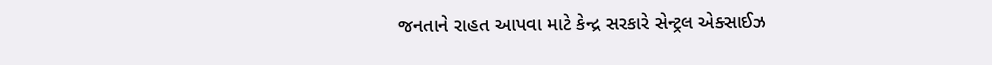જનતાને રાહત આપવા માટે કેન્દ્ર સરકારે સેન્ટ્રલ એક્સાઈઝ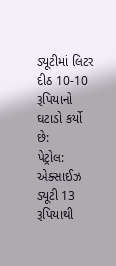ડ્યૂટીમાં લિટર દીઠ 10-10 રૂપિયાનો ઘટાડો કર્યો છે:
પેટ્રોલ: એક્સાઈઝ ડ્યૂટી 13 રૂપિયાથી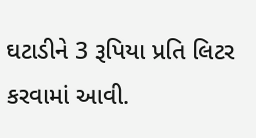ઘટાડીને 3 રૂપિયા પ્રતિ લિટર કરવામાં આવી.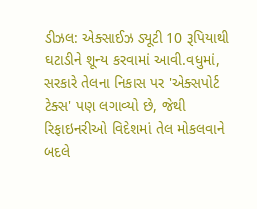ડીઝલ: એક્સાઈઝ ડ્યૂટી 10 રૂપિયાથી ઘટાડીને શૂન્ય કરવામાં આવી.વધુમાં, સરકારે તેલના નિકાસ પર 'એક્સપોર્ટ ટેક્સ' પણ લગાવ્યો છે, જેથી રિફાઇનરીઓ વિદેશમાં તેલ મોકલવાને બદલે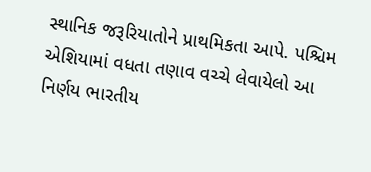સ્થાનિક જરૂરિયાતોને પ્રાથમિકતા આપે. પશ્ચિમ એશિયામાં વધતા તણાવ વચ્ચે લેવાયેલો આ નિર્ણય ભારતીય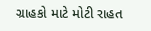ગ્રાહકો માટે મોટી રાહત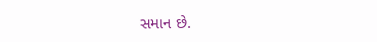સમાન છે.